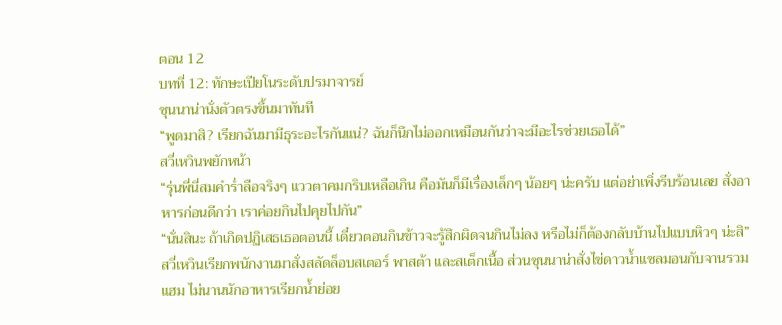ตอน 12
บทที่ 12: ทักษะเปียโนระดับปรมาจารย์
ซุนนาน่านั่งตัวตรงขึ้นมาทันที
“พูดมาสิ? เรียกฉันมามีธุระอะไรกันแน่? ฉันก็นึกไม่ออกเหมือนกันว่าจะมีอะไรช่วยเธอได้”
สวี่เหวินพยักหน้า
“รุ่นพี่นี่สมคำร่ำลือจริงๆ แววตาคมกริบเหลือเกิน คือมันก็มีเรื่องเล็กๆ น้อยๆ น่ะครับ แต่อย่าเพิ่งรีบร้อนเลย สั่งอาหารก่อนดีกว่า เราค่อยกินไปคุยไปกัน”
“นั่นสินะ ถ้าเกิดปฏิเสธเธอตอนนี้ เดี๋ยวตอนกินข้าวจะรู้สึกผิดจนกินไม่ลง หรือไม่ก็ต้องกลับบ้านไปแบบหิวๆ น่ะสิ”
สวี่เหวินเรียกพนักงานมาสั่งสลัดล็อบสเตอร์ พาสต้า และสเต็กเนื้อ ส่วนซุนนาน่าสั่งไข่ดาวน้ำแซลมอนกับจานรวมแฮม ไม่นานนักอาหารเรียกน้ำย่อย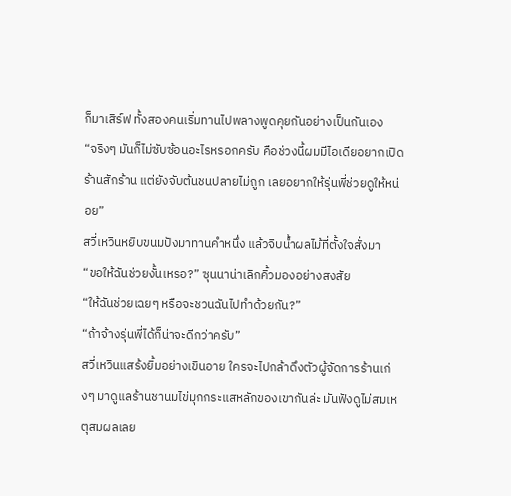ก็มาเสิร์ฟ ทั้งสองคนเริ่มทานไปพลางพูดคุยกันอย่างเป็นกันเอง
“จริงๆ มันก็ไม่ซับซ้อนอะไรหรอกครับ คือช่วงนี้ผมมีไอเดียอยากเปิดร้านสักร้าน แต่ยังจับต้นชนปลายไม่ถูก เลยอยากให้รุ่นพี่ช่วยดูให้หน่อย”
สวี่เหวินหยิบขนมปังมาทานคำหนึ่ง แล้วจิบน้ำผลไม้ที่ตั้งใจสั่งมา
“ขอให้ฉันช่วยงั้นเหรอ?” ซุนนาน่าเลิกคิ้วมองอย่างสงสัย
“ให้ฉันช่วยเฉยๆ หรือจะชวนฉันไปทำด้วยกัน?”
“ถ้าจ้างรุ่นพี่ได้ก็น่าจะดีกว่าครับ”
สวี่เหวินแสร้งยิ้มอย่างเขินอาย ใครจะไปกล้าดึงตัวผู้จัดการร้านเก่งๆ มาดูแลร้านชานมไข่มุกกระแสหลักของเขากันล่ะ มันฟังดูไม่สมเหตุสมผลเลย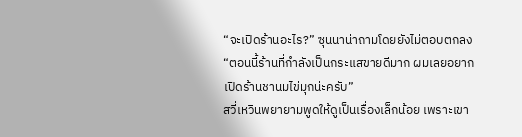“จะเปิดร้านอะไร?” ซุนนาน่าถามโดยยังไม่ตอบตกลง
“ตอนนี้ร้านที่กำลังเป็นกระแสขายดีมาก ผมเลยอยากเปิดร้านชานมไข่มุกน่ะครับ”
สวี่เหวินพยายามพูดให้ดูเป็นเรื่องเล็กน้อย เพราะเขา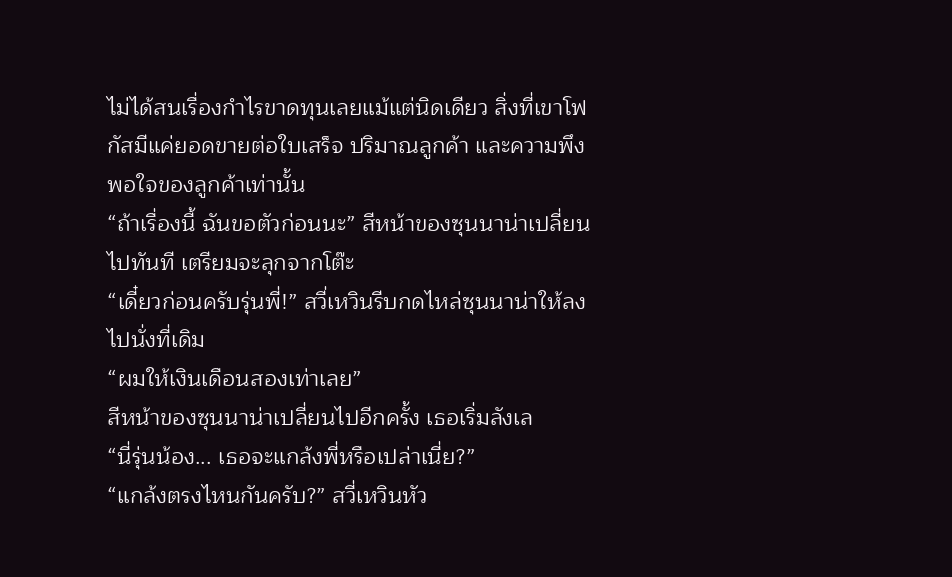ไม่ได้สนเรื่องกำไรขาดทุนเลยแม้แต่นิดเดียว สิ่งที่เขาโฟกัสมีแค่ยอดขายต่อใบเสร็จ ปริมาณลูกค้า และความพึงพอใจของลูกค้าเท่านั้น
“ถ้าเรื่องนี้ ฉันขอตัวก่อนนะ” สีหน้าของซุนนาน่าเปลี่ยนไปทันที เตรียมจะลุกจากโต๊ะ
“เดี๋ยวก่อนครับรุ่นพี่!” สวี่เหวินรีบกดไหล่ซุนนาน่าให้ลงไปนั่งที่เดิม
“ผมให้เงินเดือนสองเท่าเลย”
สีหน้าของซุนนาน่าเปลี่ยนไปอีกครั้ง เธอเริ่มลังเล
“นี่รุ่นน้อง... เธอจะแกล้งพี่หรือเปล่าเนี่ย?”
“แกล้งตรงไหนกันครับ?” สวี่เหวินหัว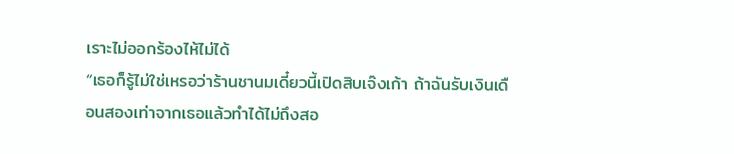เราะไม่ออกร้องไห้ไม่ได้
“เธอก็รู้ไม่ใช่เหรอว่าร้านชานมเดี๋ยวนี้เปิดสิบเจ๊งเก้า ถ้าฉันรับเงินเดือนสองเท่าจากเธอแล้วทำได้ไม่ถึงสอ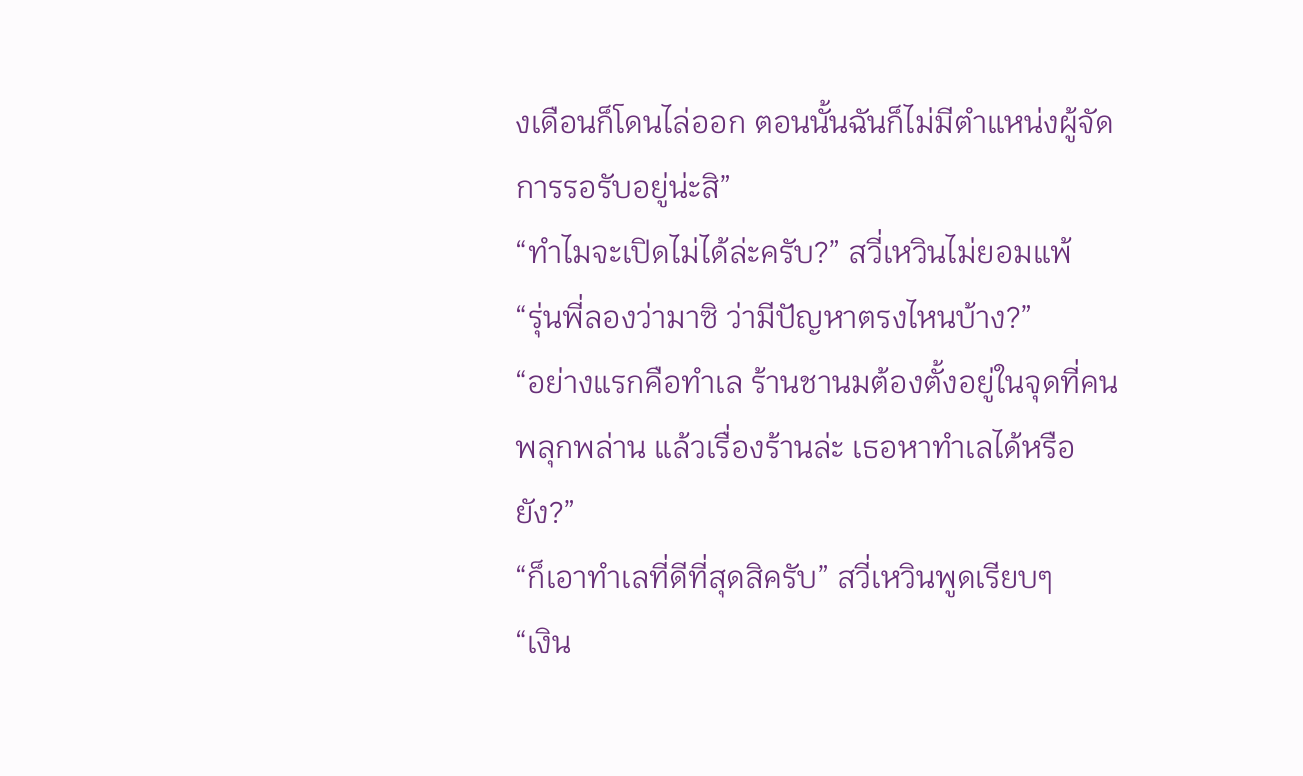งเดือนก็โดนไล่ออก ตอนนั้นฉันก็ไม่มีตำแหน่งผู้จัดการรอรับอยู่น่ะสิ”
“ทำไมจะเปิดไม่ได้ล่ะครับ?” สวี่เหวินไม่ยอมแพ้
“รุ่นพี่ลองว่ามาซิ ว่ามีปัญหาตรงไหนบ้าง?”
“อย่างแรกคือทำเล ร้านชานมต้องตั้งอยู่ในจุดที่คนพลุกพล่าน แล้วเรื่องร้านล่ะ เธอหาทำเลได้หรือยัง?”
“ก็เอาทำเลที่ดีที่สุดสิครับ” สวี่เหวินพูดเรียบๆ
“เงิน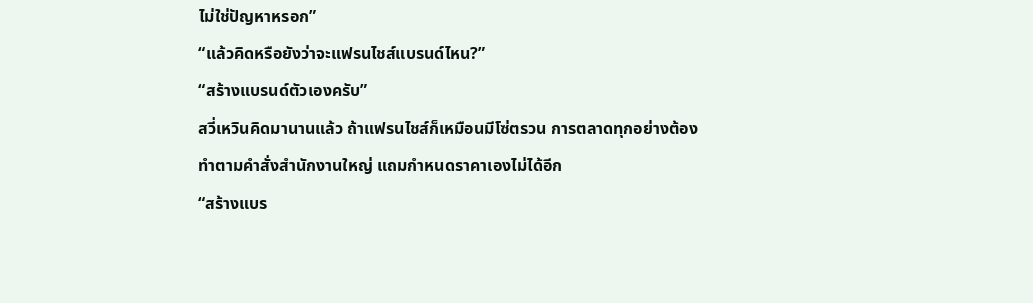ไม่ใช่ปัญหาหรอก”
“แล้วคิดหรือยังว่าจะแฟรนไชส์แบรนด์ไหน?”
“สร้างแบรนด์ตัวเองครับ”
สวี่เหวินคิดมานานแล้ว ถ้าแฟรนไชส์ก็เหมือนมีโซ่ตรวน การตลาดทุกอย่างต้องทำตามคำสั่งสำนักงานใหญ่ แถมกำหนดราคาเองไม่ได้อีก
“สร้างแบร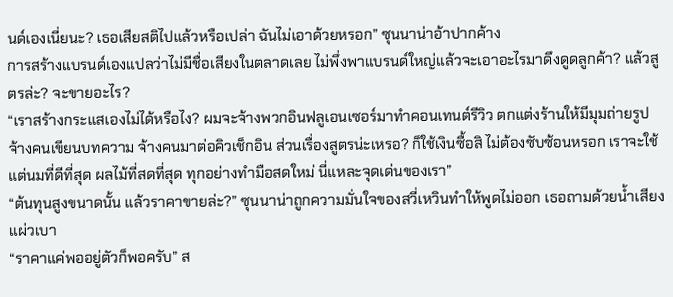นด์เองเนี่ยนะ? เธอเสียสติไปแล้วหรือเปล่า ฉันไม่เอาด้วยหรอก” ซุนนาน่าอ้าปากค้าง
การสร้างแบรนด์เองแปลว่าไม่มีชื่อเสียงในตลาดเลย ไม่พึ่งพาแบรนด์ใหญ่แล้วจะเอาอะไรมาดึงดูดลูกค้า? แล้วสูตรล่ะ? จะขายอะไร?
“เราสร้างกระแสเองไม่ได้หรือไง? ผมจะจ้างพวกอินฟลูเอนเซอร์มาทำคอนเทนต์รีวิว ตกแต่งร้านให้มีมุมถ่ายรูป จ้างคนเขียนบทความ จ้างคนมาต่อคิวเช็กอิน ส่วนเรื่องสูตรน่ะเหรอ? ก็ใช้เงินซื้อสิ ไม่ต้องซับซ้อนหรอก เราจะใช้แต่นมที่ดีที่สุด ผลไม้ที่สดที่สุด ทุกอย่างทำมือสดใหม่ นี่แหละจุดเด่นของเรา”
“ต้นทุนสูงขนาดนั้น แล้วราคาขายล่ะ?” ซุนนาน่าถูกความมั่นใจของสวี่เหวินทำให้พูดไม่ออก เธอถามด้วยน้ำเสียงแผ่วเบา
“ราคาแค่พออยู่ตัวก็พอครับ” ส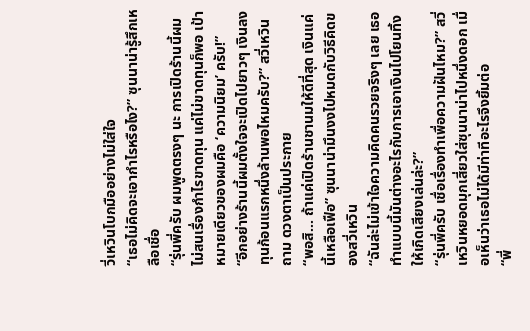วี่เหวินโบกมืออย่างไม่ใส่ใจ
“เธอไม่คิดจะเอากำไรหรือไง?” ซุนนาน่ารู้สึกเหลือเชื่อ
“รุ่นพี่ครับ ผมพูดตรงๆ นะ การเปิดร้านนี้ผมไม่สนเรื่องกำไรขาดทุน แค่ไม่ขาดทุนก็พอ เป้าหมายเดียวของผมคือ ‘ความนิยม’ ครับ!”
“อีกอย่างร้านนี้ผมตั้งใจจะเปิดไปยาวๆ เงินลงทุนก้อนแรกหนึ่งล้านพอไหมครับ?” สวี่เหวินถาม ดวงตาเป็นประกาย
“พอสิ... ถ้าแค่เปิดร้านชานมให้ดีที่สุด เงินแค่นี้เหลือเฟือ” ซุนนาน่ามึนงงไปหมดกับวิธีคิดของสวี่เหวิน
“ฉันล่ะไม่เข้าใจความคิดคนรวยจริงๆ เลย เธอทำแบบนี้มันต่างอะไรกับการเอาเงินไปโยนทิ้งให้เกิดเสียงเล่นล่ะ?”
“รุ่นพี่ครับ เชื่อเรื่องทำเพื่อความฝันไหม?” สวี่เหวินหยอดมุกเสี่ยวใส่ซุนนาน่าไปหนึ่งดอก เมื่อเห็นว่าเธอไม่ได้มีท่าทีอะไรจึงยิ้มต่อ
“พี่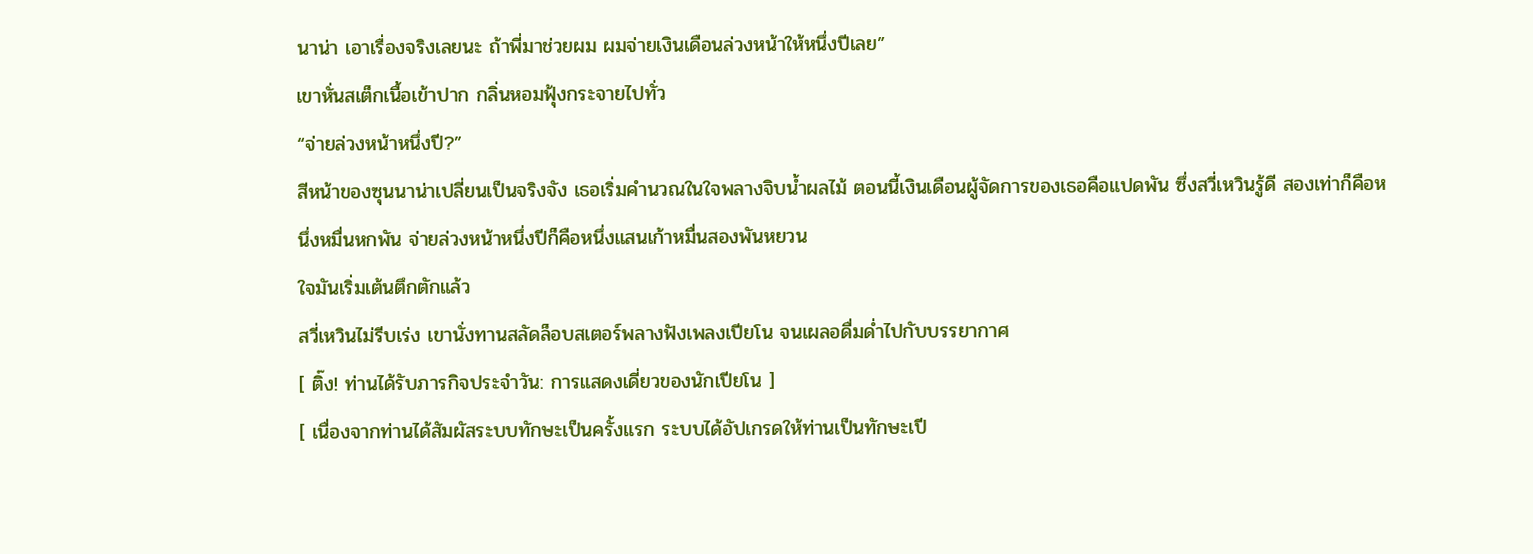นาน่า เอาเรื่องจริงเลยนะ ถ้าพี่มาช่วยผม ผมจ่ายเงินเดือนล่วงหน้าให้หนึ่งปีเลย”
เขาหั่นสเต็กเนื้อเข้าปาก กลิ่นหอมฟุ้งกระจายไปทั่ว
“จ่ายล่วงหน้าหนึ่งปี?”
สีหน้าของซุนนาน่าเปลี่ยนเป็นจริงจัง เธอเริ่มคำนวณในใจพลางจิบน้ำผลไม้ ตอนนี้เงินเดือนผู้จัดการของเธอคือแปดพัน ซึ่งสวี่เหวินรู้ดี สองเท่าก็คือหนึ่งหมื่นหกพัน จ่ายล่วงหน้าหนึ่งปีก็คือหนึ่งแสนเก้าหมื่นสองพันหยวน
ใจมันเริ่มเต้นตึกตักแล้ว
สวี่เหวินไม่รีบเร่ง เขานั่งทานสลัดล็อบสเตอร์พลางฟังเพลงเปียโน จนเผลอดื่มด่ำไปกับบรรยากาศ
[ ติ๊ง! ท่านได้รับภารกิจประจำวัน: การแสดงเดี่ยวของนักเปียโน ]
[ เนื่องจากท่านได้สัมผัสระบบทักษะเป็นครั้งแรก ระบบได้อัปเกรดให้ท่านเป็นทักษะเปี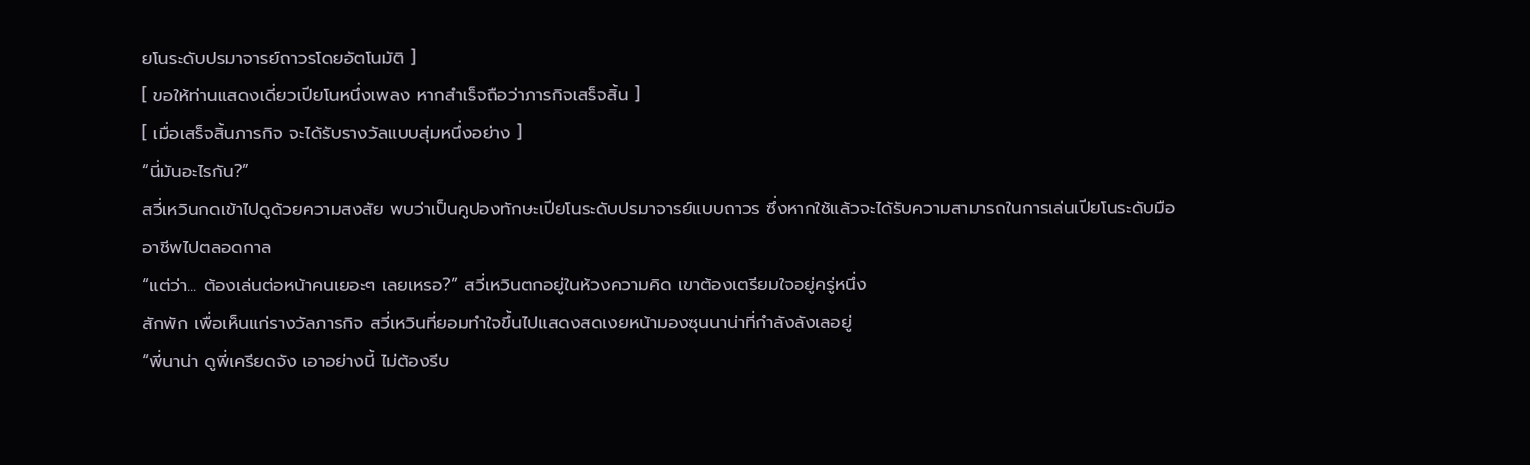ยโนระดับปรมาจารย์ถาวรโดยอัตโนมัติ ]
[ ขอให้ท่านแสดงเดี่ยวเปียโนหนึ่งเพลง หากสำเร็จถือว่าภารกิจเสร็จสิ้น ]
[ เมื่อเสร็จสิ้นภารกิจ จะได้รับรางวัลแบบสุ่มหนึ่งอย่าง ]
“นี่มันอะไรกัน?”
สวี่เหวินกดเข้าไปดูด้วยความสงสัย พบว่าเป็นคูปองทักษะเปียโนระดับปรมาจารย์แบบถาวร ซึ่งหากใช้แล้วจะได้รับความสามารถในการเล่นเปียโนระดับมืออาชีพไปตลอดกาล
“แต่ว่า... ต้องเล่นต่อหน้าคนเยอะๆ เลยเหรอ?” สวี่เหวินตกอยู่ในห้วงความคิด เขาต้องเตรียมใจอยู่ครู่หนึ่ง
สักพัก เพื่อเห็นแก่รางวัลภารกิจ สวี่เหวินที่ยอมทำใจขึ้นไปแสดงสดเงยหน้ามองซุนนาน่าที่กำลังลังเลอยู่
“พี่นาน่า ดูพี่เครียดจัง เอาอย่างนี้ ไม่ต้องรีบ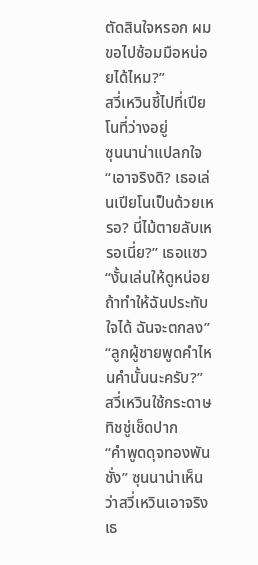ตัดสินใจหรอก ผมขอไปซ้อมมือหน่อยได้ไหม?”
สวี่เหวินชี้ไปที่เปียโนที่ว่างอยู่
ซุนนาน่าแปลกใจ
“เอาจริงดิ? เธอเล่นเปียโนเป็นด้วยเหรอ? นี่ไม้ตายลับเหรอเนี่ย?” เธอแซว
“งั้นเล่นให้ดูหน่อย ถ้าทำให้ฉันประทับใจได้ ฉันจะตกลง”
“ลูกผู้ชายพูดคำไหนคำนั้นนะครับ?” สวี่เหวินใช้กระดาษทิชชู่เช็ดปาก
“คำพูดดุจทองพันชั่ง” ซุนนาน่าเห็นว่าสวี่เหวินเอาจริงเธ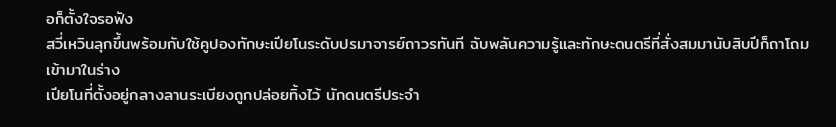อก็ตั้งใจรอฟัง
สวี่เหวินลุกขึ้นพร้อมกับใช้คูปองทักษะเปียโนระดับปรมาจารย์ถาวรทันที ฉับพลันความรู้และทักษะดนตรีที่สั่งสมมานับสิบปีก็ถาโถมเข้ามาในร่าง
เปียโนที่ตั้งอยู่กลางลานระเบียงถูกปล่อยทิ้งไว้ นักดนตรีประจำ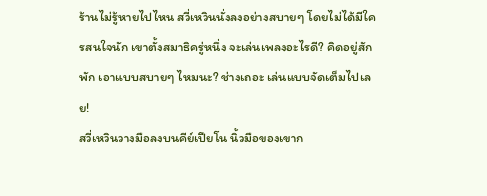ร้านไม่รู้หายไปไหน สวี่เหวินนั่งลงอย่างสบายๆ โดยไม่ได้มีใครสนใจนัก เขาตั้งสมาธิครู่หนึ่ง จะเล่นเพลงอะไรดี? คิดอยู่สักพัก เอาแบบสบายๆ ไหมนะ? ช่างเถอะ เล่นแบบจัดเต็มไปเลย!
สวี่เหวินวางมือลงบนคีย์เปียโน นิ้วมือของเขาก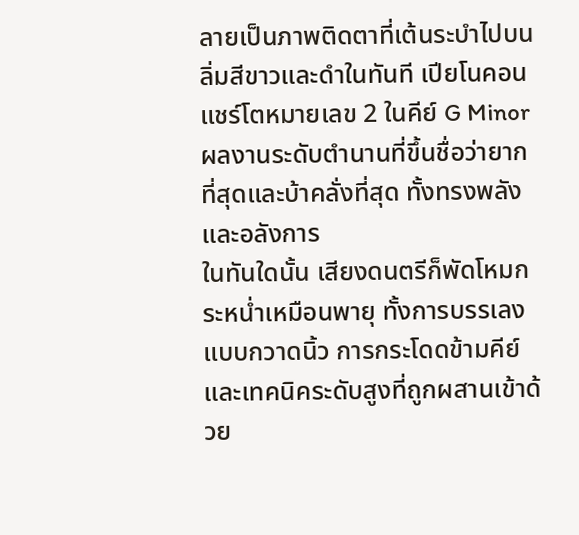ลายเป็นภาพติดตาที่เต้นระบำไปบนลิ่มสีขาวและดำในทันที เปียโนคอนแชร์โตหมายเลข 2 ในคีย์ G Minor
ผลงานระดับตำนานที่ขึ้นชื่อว่ายากที่สุดและบ้าคลั่งที่สุด ทั้งทรงพลังและอลังการ
ในทันใดนั้น เสียงดนตรีก็พัดโหมกระหน่ำเหมือนพายุ ทั้งการบรรเลงแบบกวาดนิ้ว การกระโดดข้ามคีย์ และเทคนิคระดับสูงที่ถูกผสานเข้าด้วย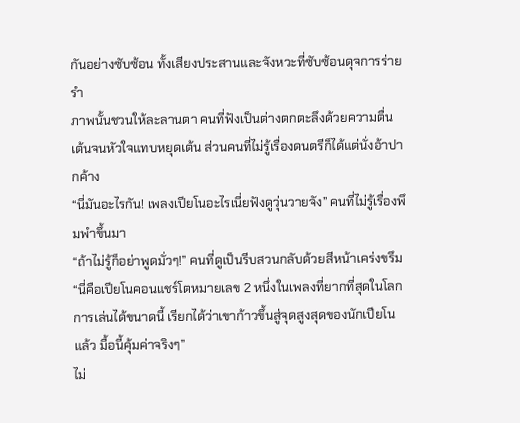กันอย่างซับซ้อน ทั้งเสียงประสานและจังหวะที่ซับซ้อนดุจการร่ายรำ
ภาพนั้นชวนให้ละลานตา คนที่ฟังเป็นต่างตกตะลึงด้วยความตื่นเต้นจนหัวใจแทบหยุดเต้น ส่วนคนที่ไม่รู้เรื่องดนตรีก็ได้แต่นั่งอ้าปากค้าง
“นี่มันอะไรกัน! เพลงเปียโนอะไรเนี่ยฟังดูวุ่นวายจัง” คนที่ไม่รู้เรื่องพึมพำขึ้นมา
“ถ้าไม่รู้ก็อย่าพูดมั่วๆ!” คนที่ดูเป็นรีบสวนกลับด้วยสีหน้าเคร่งขรึม
“นี่คือเปียโนคอนแชร์โตหมายเลข 2 หนึ่งในเพลงที่ยากที่สุดในโลก การเล่นได้ขนาดนี้ เรียกได้ว่าเขาก้าวขึ้นสู่จุดสูงสุดของนักเปียโนแล้ว มื้อนี้คุ้มค่าจริงๆ”
ไม่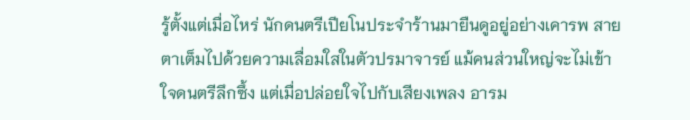รู้ตั้งแต่เมื่อไหร่ นักดนตรีเปียโนประจำร้านมายืนดูอยู่อย่างเคารพ สายตาเต็มไปด้วยความเลื่อมใสในตัวปรมาจารย์ แม้คนส่วนใหญ่จะไม่เข้าใจดนตรีลึกซึ้ง แต่เมื่อปล่อยใจไปกับเสียงเพลง อารม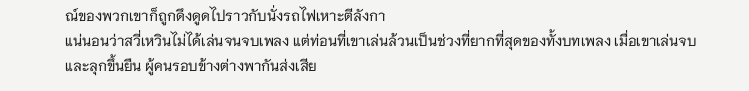ณ์ของพวกเขาก็ถูกดึงดูดไปราวกับนั่งรถไฟเหาะตีลังกา
แน่นอนว่าสวี่เหวินไม่ได้เล่นจนจบเพลง แต่ท่อนที่เขาเล่นล้วนเป็นช่วงที่ยากที่สุดของทั้งบทเพลง เมื่อเขาเล่นจบและลุกขึ้นยืน ผู้คนรอบข้างต่างพากันส่งเสีย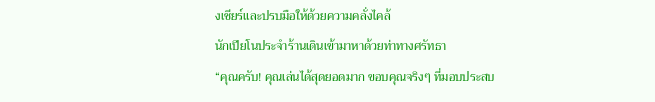งเชียร์และปรบมือให้ด้วยความคลั่งไคล้
นักเปียโนประจำร้านเดินเข้ามาหาด้วยท่าทางศรัทธา
“คุณครับ! คุณเล่นได้สุดยอดมาก ขอบคุณจริงๆ ที่มอบประสบ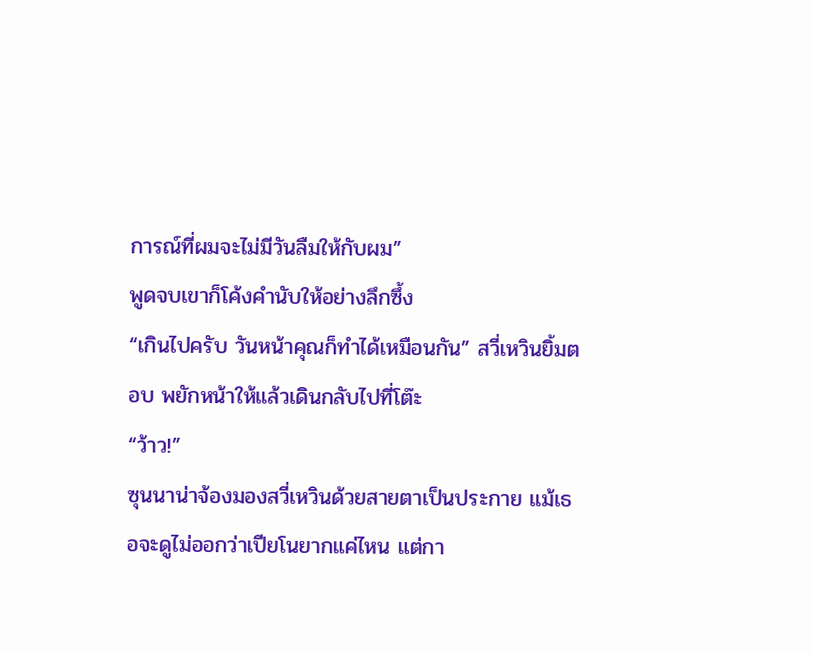การณ์ที่ผมจะไม่มีวันลืมให้กับผม”
พูดจบเขาก็โค้งคำนับให้อย่างลึกซึ้ง
“เกินไปครับ วันหน้าคุณก็ทำได้เหมือนกัน” สวี่เหวินยิ้มตอบ พยักหน้าให้แล้วเดินกลับไปที่โต๊ะ
“ว้าว!”
ซุนนาน่าจ้องมองสวี่เหวินด้วยสายตาเป็นประกาย แม้เธอจะดูไม่ออกว่าเปียโนยากแค่ไหน แต่กา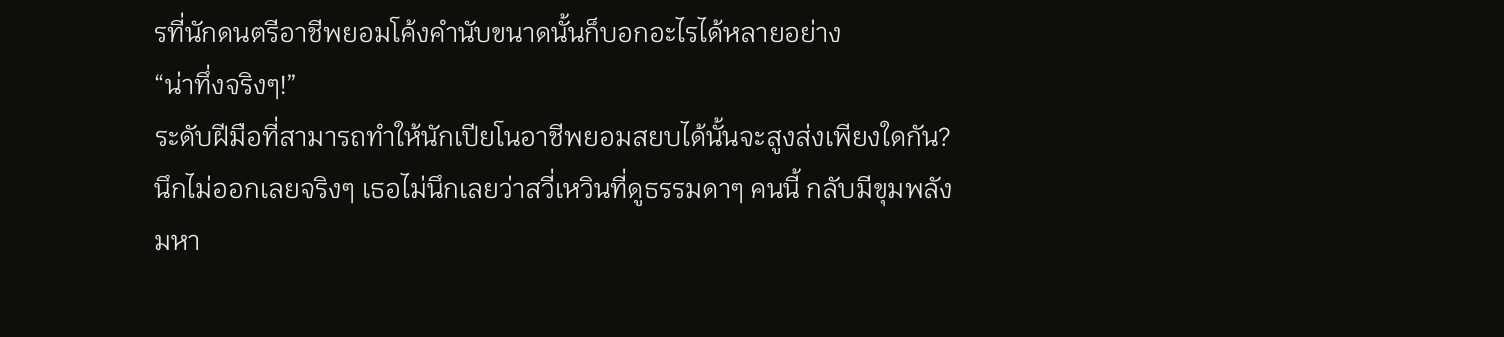รที่นักดนตรีอาชีพยอมโค้งคำนับขนาดนั้นก็บอกอะไรได้หลายอย่าง
“น่าทึ่งจริงๆ!”
ระดับฝีมือที่สามารถทำให้นักเปียโนอาชีพยอมสยบได้นั้นจะสูงส่งเพียงใดกัน? นึกไม่ออกเลยจริงๆ เธอไม่นึกเลยว่าสวี่เหวินที่ดูธรรมดาๆ คนนี้ กลับมีขุมพลังมหา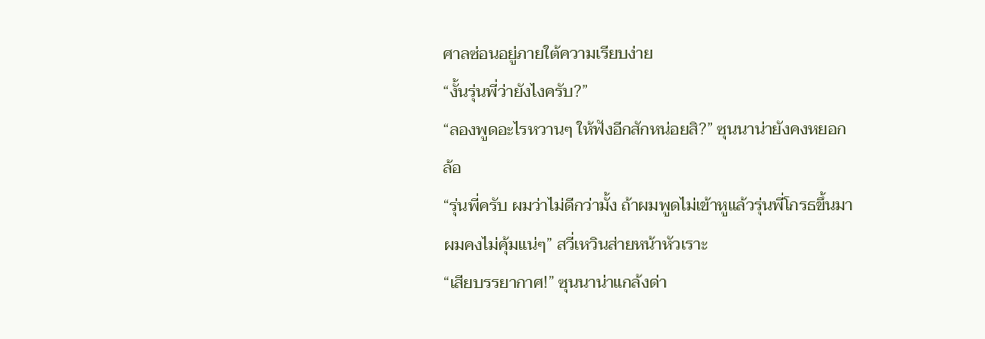ศาลซ่อนอยู่ภายใต้ความเรียบง่าย
“งั้นรุ่นพี่ว่ายังไงครับ?”
“ลองพูดอะไรหวานๆ ให้ฟังอีกสักหน่อยสิ?” ซุนนาน่ายังคงหยอกล้อ
“รุ่นพี่ครับ ผมว่าไม่ดีกว่ามั้ง ถ้าผมพูดไม่เข้าหูแล้วรุ่นพี่โกรธขึ้นมา ผมคงไม่คุ้มแน่ๆ” สวี่เหวินส่ายหน้าหัวเราะ
“เสียบรรยากาศ!” ซุนนาน่าแกล้งด่า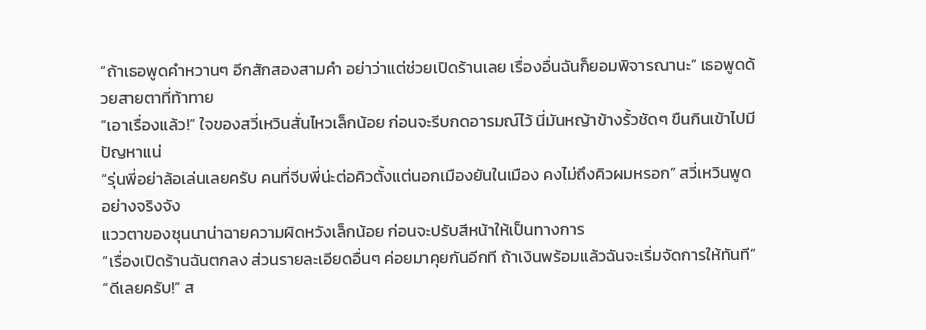“ถ้าเธอพูดคำหวานๆ อีกสักสองสามคำ อย่าว่าแต่ช่วยเปิดร้านเลย เรื่องอื่นฉันก็ยอมพิจารณานะ” เธอพูดด้วยสายตาที่ท้าทาย
“เอาเรื่องแล้ว!” ใจของสวี่เหวินสั่นไหวเล็กน้อย ก่อนจะรีบกดอารมณ์ไว้ นี่มันหญ้าข้างรั้วชัดๆ ขืนกินเข้าไปมีปัญหาแน่
“รุ่นพี่อย่าล้อเล่นเลยครับ คนที่จีบพี่น่ะต่อคิวตั้งแต่นอกเมืองยันในเมือง คงไม่ถึงคิวผมหรอก” สวี่เหวินพูดอย่างจริงจัง
แววตาของซุนนาน่าฉายความผิดหวังเล็กน้อย ก่อนจะปรับสีหน้าให้เป็นทางการ
“เรื่องเปิดร้านฉันตกลง ส่วนรายละเอียดอื่นๆ ค่อยมาคุยกันอีกที ถ้าเงินพร้อมแล้วฉันจะเริ่มจัดการให้ทันที”
“ดีเลยครับ!” ส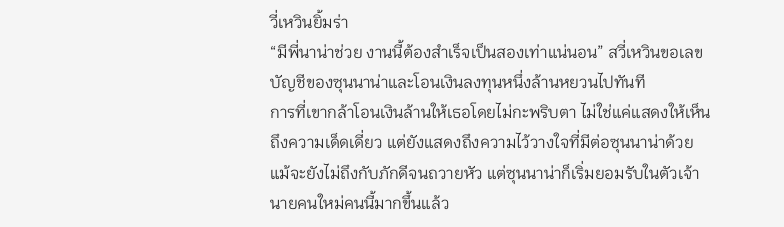วี่เหวินยิ้มร่า
“มีพี่นาน่าช่วย งานนี้ต้องสำเร็จเป็นสองเท่าแน่นอน” สวี่เหวินขอเลขบัญชีของซุนนาน่าและโอนเงินลงทุนหนึ่งล้านหยวนไปทันที
การที่เขากล้าโอนเงินล้านให้เธอโดยไม่กะพริบตา ไม่ใช่แค่แสดงให้เห็นถึงความเด็ดเดี่ยว แต่ยังแสดงถึงความไว้วางใจที่มีต่อซุนนาน่าด้วย
แม้จะยังไม่ถึงกับภักดีจนถวายหัว แต่ซุนนาน่าก็เริ่มยอมรับในตัวเจ้านายคนใหม่คนนี้มากขึ้นแล้ว